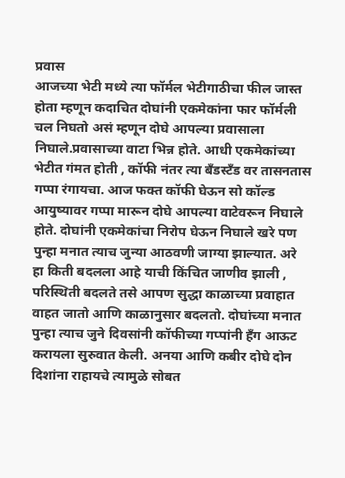प्रवास
आजच्या भेटी मध्ये त्या फॉर्मल भेटीगाठीचा फील जास्त होता म्हणून कदाचित दोघांनी एकमेकांना फार फॉर्मली चल निघतो असं म्हणून दोघे आपल्या प्रवासाला निघाले.प्रवासाच्या वाटा भिन्न होते. आधी एकमेकांच्या भेटीत गंमत होती , कॉफी नंतर त्या बँडस्टँड वर तासनतास गप्पा रंगायचा. आज फक्त कॉफी घेऊन सो कॉल्ड आयुष्यावर गप्पा मारून दोघे आपल्या वाटेवरून निघाले होते. दोघांनी एकमेकांचा निरोप घेऊन निघाले खरे पण पुन्हा मनात त्याच जुन्या आठवणी जाग्या झाल्यात. अरे हा किती बदलला आहे याची किंचित जाणीव झाली , परिस्थिती बदलते तसे आपण सुद्धा काळाच्या प्रवाहात वाहत जातो आणि काळानुसार बदलतो. दोघांच्या मनात पुन्हा त्याच जुने दिवसांनी कॉफीच्या गप्पांनी हँग आऊट करायला सुरुवात केली. अनया आणि कबीर दोघे दोन दिशांना राहायचे त्यामुळे सोबत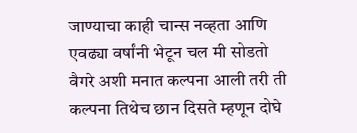जाण्याचा काही चान्स नव्हता आणि एवढ्या वर्षांनी भेटून चल मी सोडतो वैगरे अशी मनात कल्पना आली तरी ती कल्पना तिथेच छान दिसते म्हणून दोघे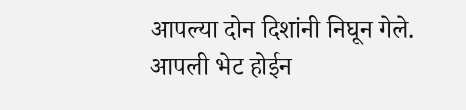आपल्या दोन दिशांनी निघून गेले. आपली भेट होईन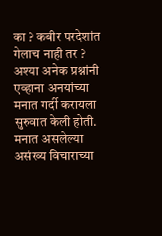का ? कबीर परदेशांत गेलाच नाही तर ? अश्या अनेक प्रश्नांनी एव्हाना अनयांच्या मनात गर्दी करायला सुरुवात केली होती. मनात असलेल्या असंख्य विचाराच्या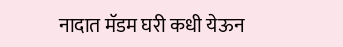नादात मॅडम घरी कधी येऊन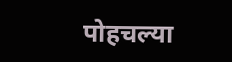पोहचल्या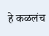हे कळलंच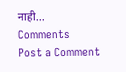नाही...
Comments
Post a Comment